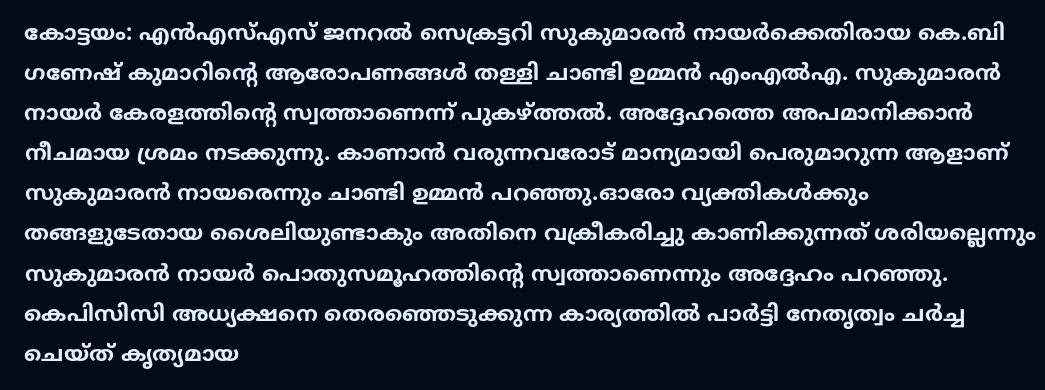കോട്ടയം: എൻഎസ്എസ് ജനറൽ സെക്രട്ടറി സുകുമാരൻ നായർക്കെതിരായ കെ.ബി ഗണേഷ് കുമാറിന്റെ ആരോപണങ്ങൾ തള്ളി ചാണ്ടി ഉമ്മൻ എംഎൽഎ. സുകുമാരൻ നായർ കേരളത്തിന്റെ സ്വത്താണെന്ന് പുകഴ്ത്തൽ. അദ്ദേഹത്തെ അപമാനിക്കാൻ നീചമായ ശ്രമം നടക്കുന്നു. കാണാൻ വരുന്നവരോട് മാന്യമായി പെരുമാറുന്ന ആളാണ് സുകുമാരൻ നായരെന്നും ചാണ്ടി ഉമ്മൻ പറഞ്ഞു.ഓരോ വ്യക്തികൾക്കും തങ്ങളുടേതായ ശൈലിയുണ്ടാകും അതിനെ വക്രീകരിച്ചു കാണിക്കുന്നത് ശരിയല്ലെന്നും സുകുമാരൻ നായർ പൊതുസമൂഹത്തിന്റെ സ്വത്താണെന്നും അദ്ദേഹം പറഞ്ഞു. കെപിസിസി അധ്യക്ഷനെ തെരഞ്ഞെടുക്കുന്ന കാര്യത്തിൽ പാർട്ടി നേതൃത്വം ചർച്ച ചെയ്ത് കൃത്യമായ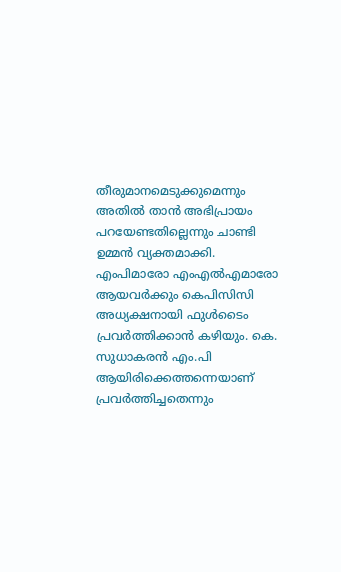തീരുമാനമെടുക്കുമെന്നും അതിൽ താൻ അഭിപ്രായം പറയേണ്ടതില്ലെന്നും ചാണ്ടി ഉമ്മൻ വ്യക്തമാക്കി.
എംപിമാരോ എംഎൽഎമാരോ ആയവർക്കും കെപിസിസി അധ്യക്ഷനായി ഫുൾടൈം പ്രവർത്തിക്കാൻ കഴിയും. കെ. സുധാകരൻ എം.പി ആയിരിക്കെത്തന്നെയാണ് പ്രവർത്തിച്ചതെന്നും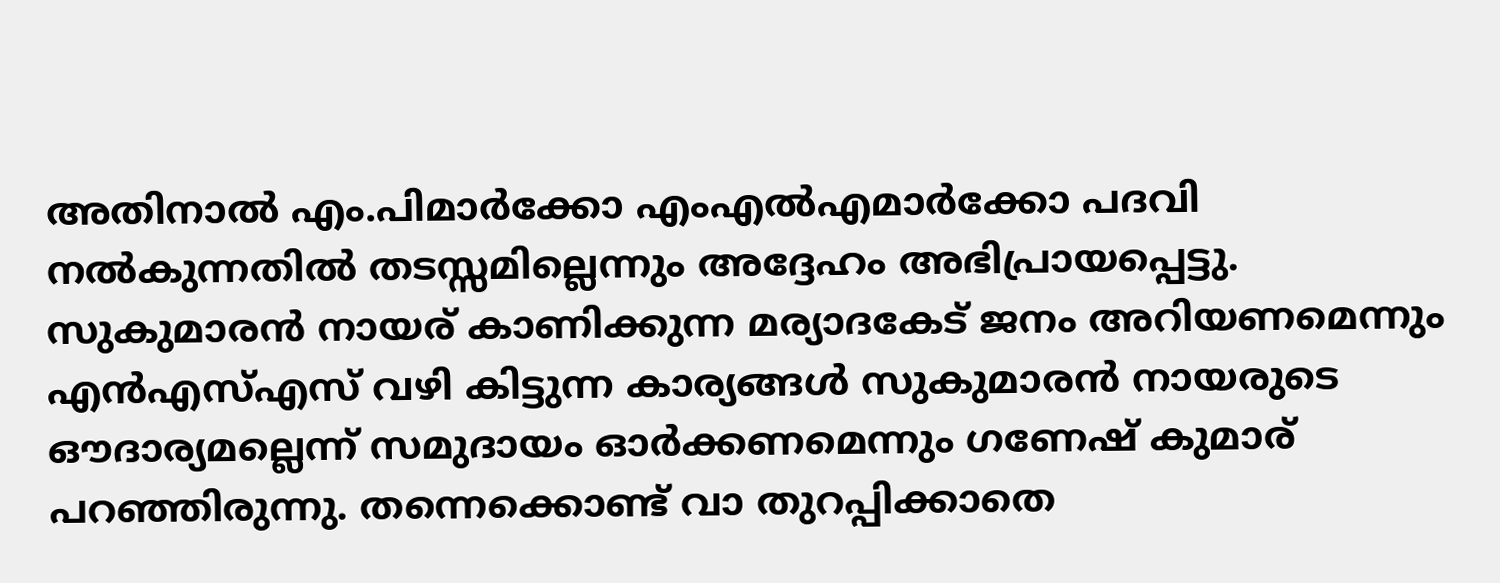അതിനാൽ എം.പിമാർക്കോ എംഎൽഎമാർക്കോ പദവി നൽകുന്നതിൽ തടസ്സമില്ലെന്നും അദ്ദേഹം അഭിപ്രായപ്പെട്ടു. സുകുമാരൻ നായര് കാണിക്കുന്ന മര്യാദകേട് ജനം അറിയണമെന്നും എൻഎസ്എസ് വഴി കിട്ടുന്ന കാര്യങ്ങൾ സുകുമാരൻ നായരുടെ ഔദാര്യമല്ലെന്ന് സമുദായം ഓർക്കണമെന്നും ഗണേഷ് കുമാര് പറഞ്ഞിരുന്നു. തന്നെക്കൊണ്ട് വാ തുറപ്പിക്കാതെ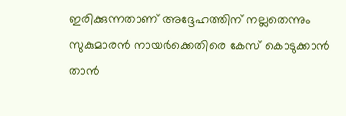ഇരിക്കുന്നതാണ് അദ്ദേഹത്തിന് നല്ലതെന്നും സുകുമാരൻ നായർക്കെതിരെ കേസ് കൊടുക്കാൻ താൻ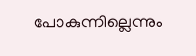പോകുന്നില്ലെന്നും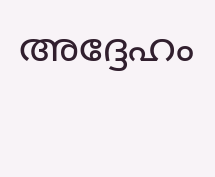അദ്ദേഹം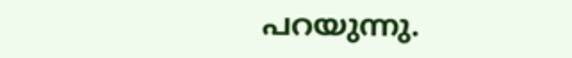പറയുന്നു.